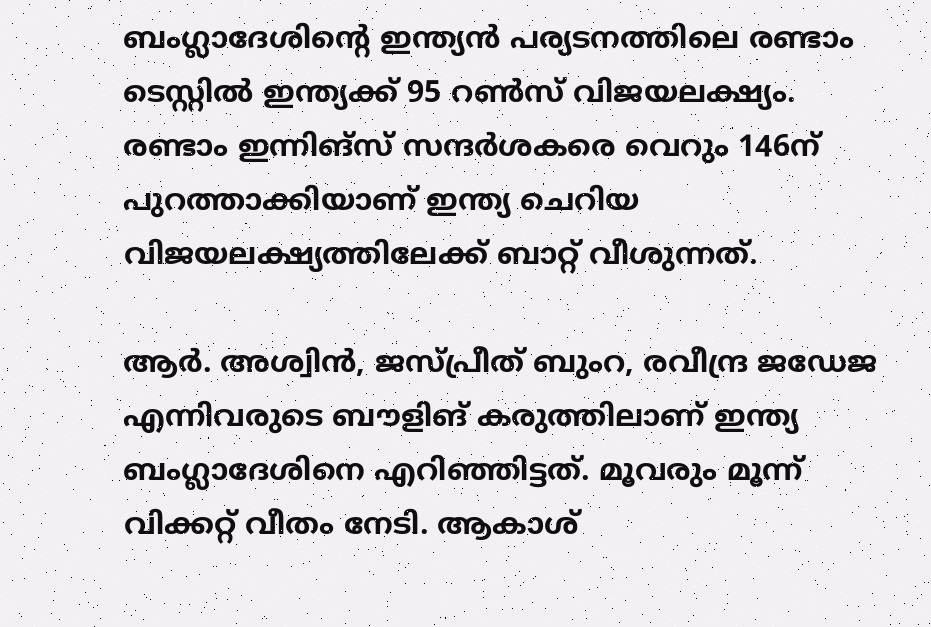ബംഗ്ലാദേശിന്റെ ഇന്ത്യന്‍ പര്യടനത്തിലെ രണ്ടാം ടെസ്റ്റില്‍ ഇന്ത്യക്ക് 95 റണ്‍സ് വിജയലക്ഷ്യം. രണ്ടാം ഇന്നിങ്‌സ് സന്ദര്‍ശകരെ വെറും 146ന് പുറത്താക്കിയാണ് ഇന്ത്യ ചെറിയ വിജയലക്ഷ്യത്തിലേക്ക് ബാറ്റ് വീശുന്നത്.

ആര്‍. അശ്വിന്‍, ജസ്പ്രീത് ബുംറ, രവീന്ദ്ര ജഡേജ എന്നിവരുടെ ബൗളിങ് കരുത്തിലാണ് ഇന്ത്യ ബംഗ്ലാദേശിനെ എറിഞ്ഞിട്ടത്. മൂവരും മൂന്ന് വിക്കറ്റ് വീതം നേടി. ആകാശ്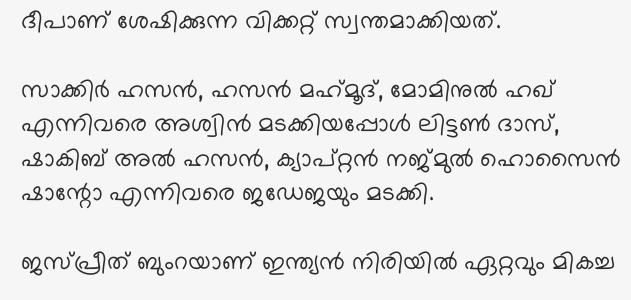ദീപാണ് ശേഷിക്കുന്ന വിക്കറ്റ് സ്വന്തമാക്കിയത്.

സാക്കിര്‍ ഹസന്‍, ഹസന്‍ മഹ്‌മൂദ്, മോമിനുല്‍ ഹഖ് എന്നിവരെ അശ്വിന്‍ മടക്കിയപ്പോള്‍ ലിട്ടണ്‍ ദാസ്, ഷാകിബ് അല്‍ ഹസന്‍, ക്യാപ്റ്റന്‍ നജ്മുല്‍ ഹൊസൈന്‍ ഷാന്റോ എന്നിവരെ ജഡേജയും മടക്കി.

ജസ്പ്രീത് ബുംറയാണ് ഇന്ത്യന്‍ നിരിയില്‍ ഏറ്റവും മികച്ച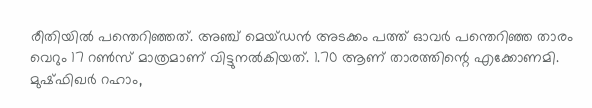രീതിയില്‍ പന്തെറിഞ്ഞത്. അഞ്ച് മെയ്ഡന്‍ അടക്കം പത്ത് ഓവര്‍ പന്തെറിഞ്ഞ താരം വെറും 17 റണ്‍സ് മാത്രമാണ് വിട്ടുനല്‍കിയത്. 1.70 ആണ് താരത്തിന്റെ എക്കോണമി. മുഷ്ഫിഖര്‍ റഹാം,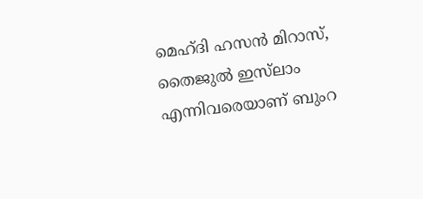മെഹ്ദി ഹസന്‍ മിറാസ്, തൈജുല്‍ ഇസ്‌ലാം എന്നിവരെയാണ് ബുംറ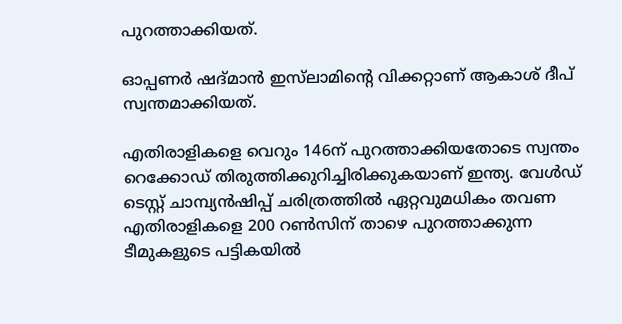പുറത്താക്കിയത്.

ഓപ്പണര്‍ ഷദ്മാന്‍ ഇസ്‌ലാമിന്റെ വിക്കറ്റാണ് ആകാശ് ദീപ് സ്വന്തമാക്കിയത്.

എതിരാളികളെ വെറും 146ന് പുറത്താക്കിയതോടെ സ്വന്തം റെക്കോഡ് തിരുത്തിക്കുറിച്ചിരിക്കുകയാണ് ഇന്ത്യ. വേള്‍ഡ് ടെസ്റ്റ് ചാമ്പ്യന്‍ഷിപ്പ് ചരിത്രത്തില്‍ ഏറ്റവുമധികം തവണ എതിരാളികളെ 200 റണ്‍സിന് താഴെ പുറത്താക്കുന്ന ടീമുകളുടെ പട്ടികയില്‍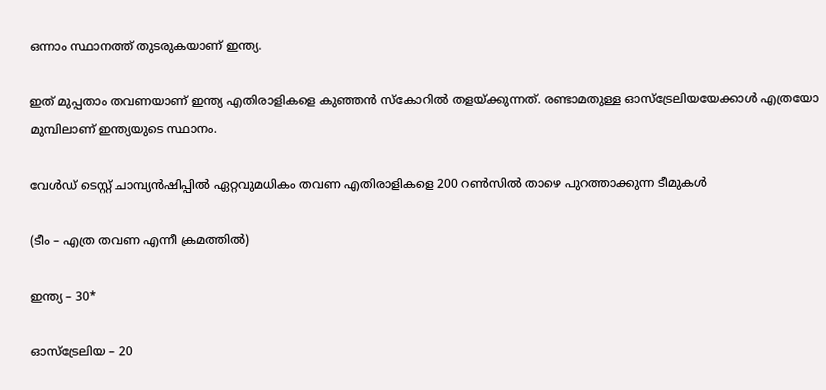ഒന്നാം സ്ഥാനത്ത് തുടരുകയാണ് ഇന്ത്യ.

ഇത് മുപ്പതാം തവണയാണ് ഇന്ത്യ എതിരാളികളെ കുഞ്ഞന്‍ സ്‌കോറില്‍ തളയ്ക്കുന്നത്. രണ്ടാമതുള്ള ഓസ്‌ട്രേലിയയേക്കാള്‍ എത്രയോ മുമ്പിലാണ് ഇന്ത്യയുടെ സ്ഥാനം.

വേള്‍ഡ് ടെസ്റ്റ് ചാമ്പ്യന്‍ഷിപ്പില്‍ ഏറ്റവുമധികം തവണ എതിരാളികളെ 200 റണ്‍സില്‍ താഴെ പുറത്താക്കുന്ന ടീമുകള്‍

(ടീം – എത്ര തവണ എന്നീ ക്രമത്തില്‍)

ഇന്ത്യ – 30*

ഓസ്‌ട്രേലിയ – 20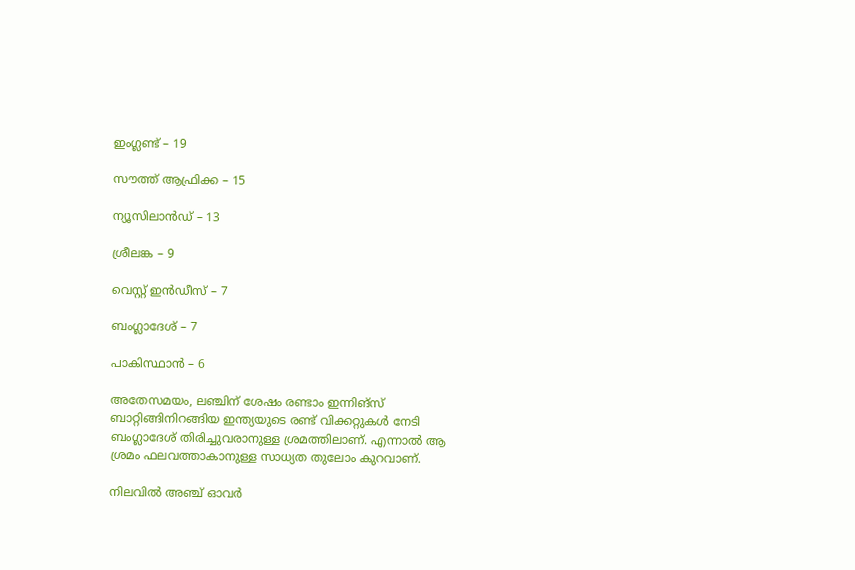ഇംഗ്ലണ്ട് – 19

സൗത്ത് ആഫ്രിക്ക – 15

ന്യൂസിലാന്‍ഡ് – 13

ശ്രീലങ്ക – 9

വെസ്റ്റ് ഇന്‍ഡീസ് – 7

ബംഗ്ലാദേശ് – 7

പാകിസ്ഥാന്‍ – 6

അതേസമയം, ലഞ്ചിന് ശേഷം രണ്ടാം ഇന്നിങ്‌സ് ബാറ്റിങ്ങിനിറങ്ങിയ ഇന്ത്യയുടെ രണ്ട് വിക്കറ്റുകള്‍ നേടി ബംഗ്ലാദേശ് തിരിച്ചുവരാനുള്ള ശ്രമത്തിലാണ്. എന്നാല്‍ ആ ശ്രമം ഫലവത്താകാനുള്ള സാധ്യത തുലോം കുറവാണ്.

നിലവില്‍ അഞ്ച് ഓവര്‍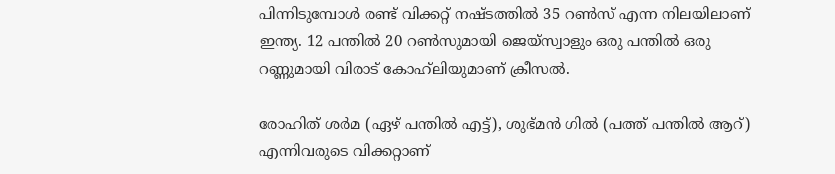പിന്നിടുമ്പോള്‍ രണ്ട് വിക്കറ്റ് നഷ്ടത്തില്‍ 35 റണ്‍സ് എന്ന നിലയിലാണ് ഇന്ത്യ. 12 പന്തില്‍ 20 റണ്‍സുമായി ജെയ്‌സ്വാളും ഒരു പന്തില്‍ ഒരു റണ്ണുമായി വിരാട് കോഹ്‌ലിയുമാണ് ക്രീസല്‍.

രോഹിത് ശര്‍മ (ഏഴ് പന്തില്‍ എട്ട്), ശുഭ്മന്‍ ഗില്‍ (പത്ത് പന്തില്‍ ആറ്) എന്നിവരുടെ വിക്കറ്റാണ്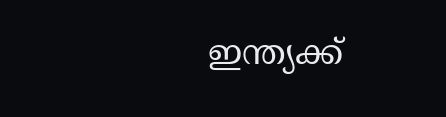ഇന്ത്യക്ക്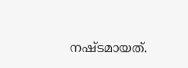നഷ്ടമായത്.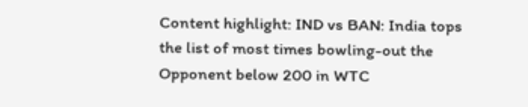Content highlight: IND vs BAN: India tops the list of most times bowling-out the Opponent below 200 in WTC